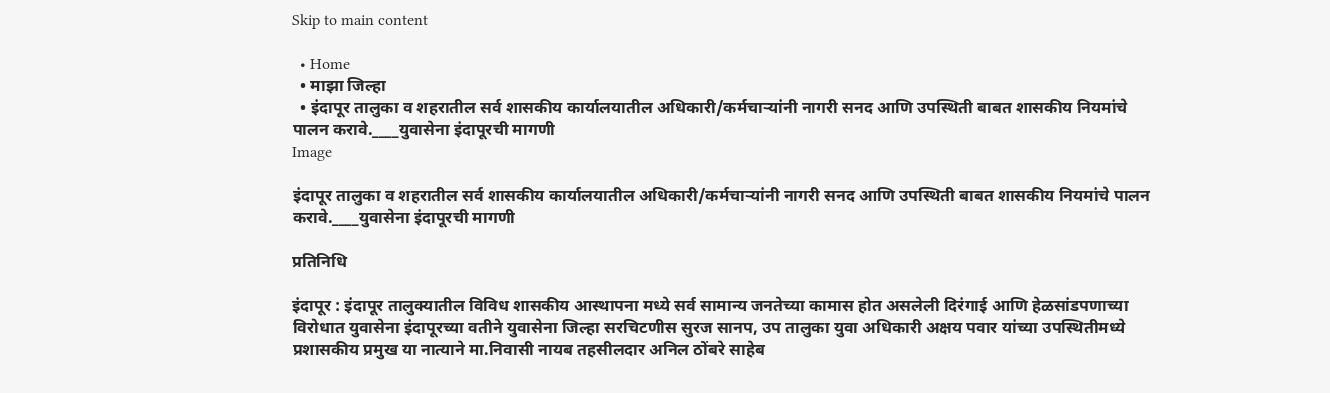Skip to main content

  • Home
  • माझा जिल्हा
  • इंदापूर तालुका व शहरातील सर्व शासकीय कार्यालयातील अधिकारी/कर्मचाऱ्यांनी नागरी सनद आणि उपस्थिती बाबत शासकीय नियमांचे पालन करावे.____युवासेना इंदापूरची मागणी
Image

इंदापूर तालुका व शहरातील सर्व शासकीय कार्यालयातील अधिकारी/कर्मचाऱ्यांनी नागरी सनद आणि उपस्थिती बाबत शासकीय नियमांचे पालन करावे.____युवासेना इंदापूरची मागणी

प्रतिनिधि

इंदापूर : इंदापूर तालुक्यातील विविध शासकीय आस्थापना मध्ये सर्व सामान्य जनतेच्या कामास होत असलेली दिरंगाई आणि हेळसांडपणाच्या विरोधात युवासेना इंदापूरच्या वतीने युवासेना जिल्हा सरचिटणीस सुरज सानप, उप तालुका युवा अधिकारी अक्षय पवार यांच्या उपस्थितीमध्ये प्रशासकीय प्रमुख या नात्याने मा.निवासी नायब तहसीलदार अनिल ठोंबरे साहेब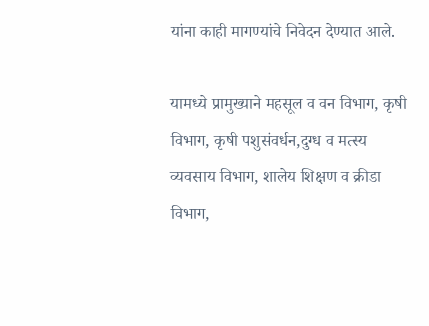यांना काही मागण्यांचे निवेदन देण्यात आले.

यामध्ये प्रामुख्याने महसूल व वन विभाग, कृषी विभाग, कृषी पशुसंवर्धन,दुग्ध व मत्स्य व्यवसाय विभाग, शालेय शिक्षण व क्रीडा विभाग,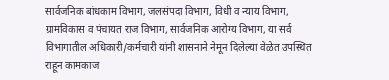सार्वजनिक बांधकाम विभाग, जलसंपदा विभाग, विधी व न्याय विभाग, ग्रामविकास व पंचायत राज विभाग, सार्वजनिक आरोग्य विभाग, या सर्व विभागातील अधिकारी/कर्मचारी यांनी शासनाने नेमून दिलेल्या वेळेत उपस्थित राहून कामकाज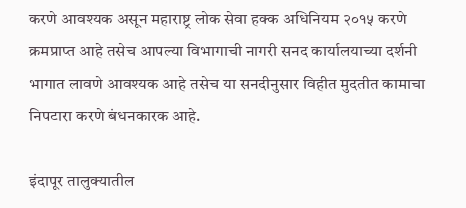करणे आवश्यक असून महाराष्ट्र लोक सेवा हक्क अधिनियम २०१५ करणे क्रमप्राप्त आहे तसेच आपल्या विभागाची नागरी सनद कार्यालयाच्या दर्शनी भागात लावणे आवश्यक आहे तसेच या सनदीनुसार विहीत मुदतीत कामाचा निपटारा करणे बंधनकारक आहे.

इंदापूर तालुक्यातील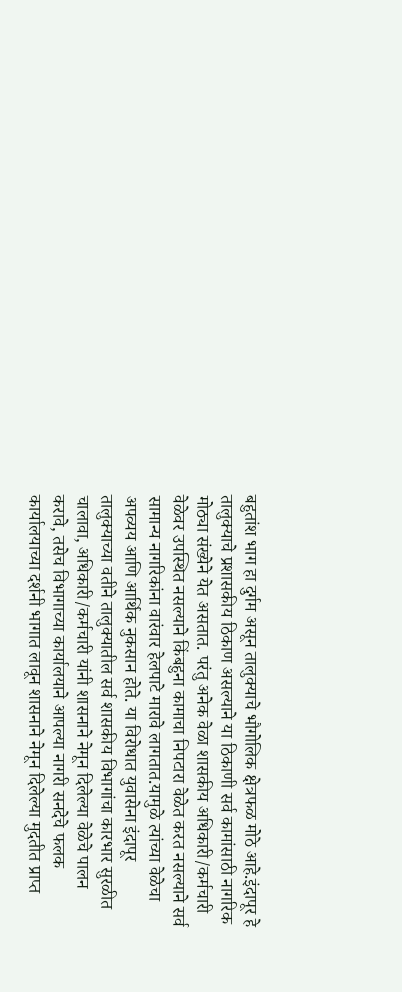बहुतांश भाग हा दुर्गम असून तालुक्याचे भौगोलिक क्षेत्रफळ मोठे आहे.इंदापूर हे तालुक्याचे प्रशासकीय ठिकाण असल्याने या ठिकाणी सर्व कामांसाठी नागरिक मोठ्या संख्येने येत असतात. परंतु अनेक वेळा शासकीय अधिकारी/कर्मचारी वेळेवर उपस्थित नसल्याने किंबहुना कामाचा निपटारा वेळेत करत नसल्याने सर्व सामान्य नागरिकांना वारंवार हेलपाटे मारावे लागतात.यामुळे त्यांच्या वेळेचा अपव्यय आणि आर्थिक नुकसान होते. या विरोधात युवासेना इंदापूर तालुक्याच्या वतीने तालुक्यातील सर्व शासकीय विभागांचा कारभार सुरळीत चालावा, अधिकारी/कर्मचारी यांनी शासनाने नेमून दिलेल्या वेळेचे पालन करावे, तसेच विभागाच्या कार्यालयाने आपल्या नागरी सनदेचे फलक कार्यालयाच्या दर्शनी भागात लावून शासनाने नेमून दिलेल्या मुदतीत प्राप्त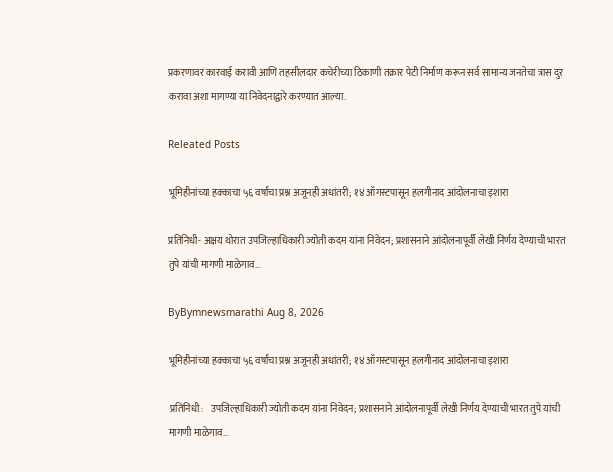प्रकरणावर कारवाई करावी आणि तहसीलदार कचेरीच्या ठिकाणी तक्रार पेटी निर्माण करून सर्व सामान्य जनतेचा त्रास दुर करावा अशा मागण्या या निवेदनाद्वारे करण्यात आल्या.

Releated Posts

भूमिहीनांच्या हक्काचा ५६ वर्षांचा प्रश्न अजूनही अधांतरी; १४ ऑगस्टपासून हलगीनाद आंदोलनाचा इशारा

प्रतिनिधी- अक्षय थोरात उपजिल्हाधिकारी ज्योती कदम यांना निवेदन; प्रशासनाने आंदोलनापूर्वी लेखी निर्णय देण्याची भारत तुपे यांची मागणी माळेगाव…

ByBymnewsmarathi Aug 8, 2026

भूमिहीनांच्या हक्काचा ५६ वर्षांचा प्रश्न अजूनही अधांतरी; १४ ऑगस्टपासून हलगीनाद आंदोलनाचा इशारा

 प्रतिनिधी :   उपजिल्हाधिकारी ज्योती कदम यांना निवेदन; प्रशासनाने आंदोलनापूर्वी लेखी निर्णय देण्याची भारत तुपे यांची मागणी माळेगाव…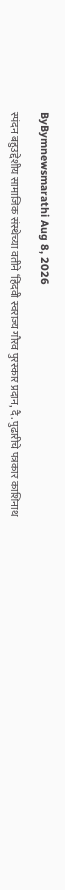ByBymnewsmarathi Aug 8, 2026

स्पंदन बहुउद्देशीय सामाजिक संस्थेच्या वतीने ‘हिंदवी स्वराज्य गौरव पुरस्कार प्रदान, दै. पुढारीचे पत्रकार काशिनाथ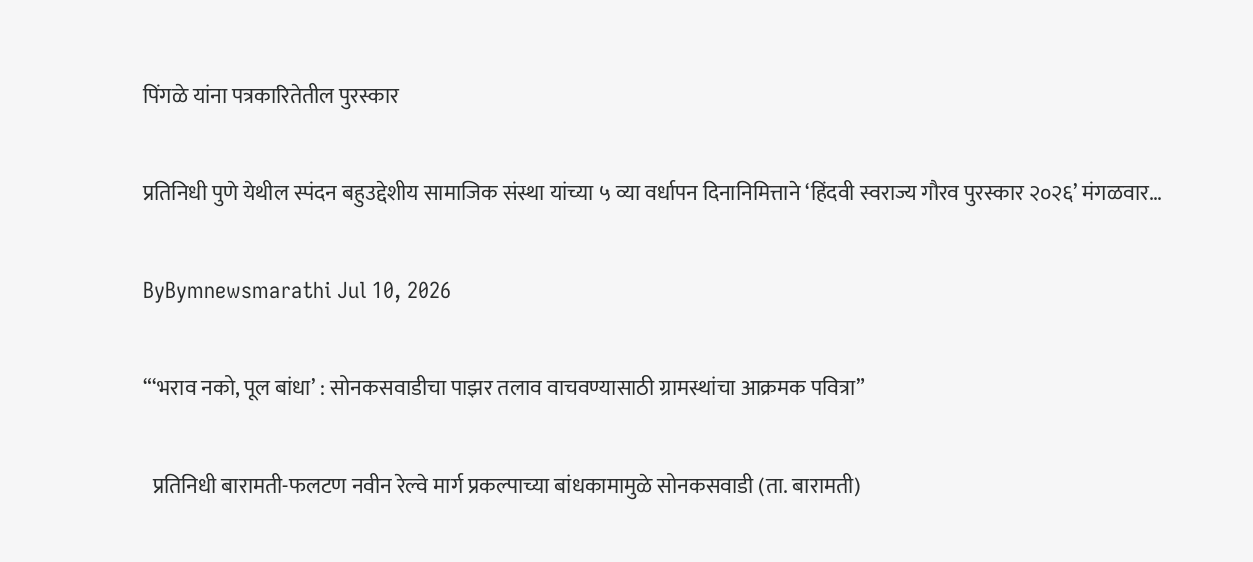पिंगळे यांना पत्रकारितेतील पुरस्कार

प्रतिनिधी पुणे येथील स्पंदन बहुउद्देशीय सामाजिक संस्था यांच्या ५ व्या वर्धापन दिनानिमित्ताने ‘हिंदवी स्वराज्य गौरव पुरस्कार २०२६’ मंगळवार…

ByBymnewsmarathi Jul 10, 2026

“‘भराव नको, पूल बांधा’ : सोनकसवाडीचा पाझर तलाव वाचवण्यासाठी ग्रामस्थांचा आक्रमक पवित्रा”

  प्रतिनिधी बारामती-फलटण नवीन रेल्वे मार्ग प्रकल्पाच्या बांधकामामुळे सोनकसवाडी (ता. बारामती)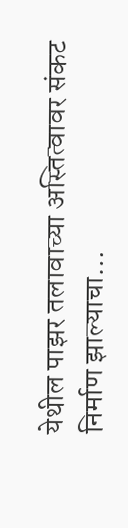येथील पाझर तलावाच्या अस्तित्वावर संकट निर्माण झाल्याचा…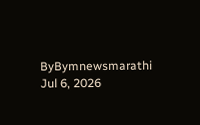ByBymnewsmarathi Jul 6, 2026